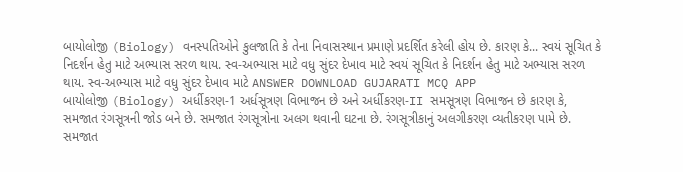બાયોલોજી (Biology) વનસ્પતિઓને કુલજાતિ કે તેના નિવાસસ્થાન પ્રમાણે પ્રદર્શિત કરેલી હોય છે. કારણ કે... સ્વયં સૂચિત કે નિદર્શન હેતુ માટે અભ્યાસ સરળ થાય. સ્વ-અભ્યાસ માટે વધુ સુંદર દેખાવ માટે સ્વયં સૂચિત કે નિદર્શન હેતુ માટે અભ્યાસ સરળ થાય. સ્વ-અભ્યાસ માટે વધુ સુંદર દેખાવ માટે ANSWER DOWNLOAD GUJARATI MCQ APP
બાયોલોજી (Biology) અર્ધીકરણ-1 અર્ધસૂત્રણ વિભાજન છે અને અર્ધીકરણ-II સમસૂત્રણ વિભાજન છે કારણ કે, સમજાત રંગસૂત્રની જોડ બને છે. સમજાત રંગસૂત્રોના અલગ થવાની ઘટના છે. રંગસૂત્રીકાનું અલગીકરણ વ્યતીકરણ પામે છે. સમજાત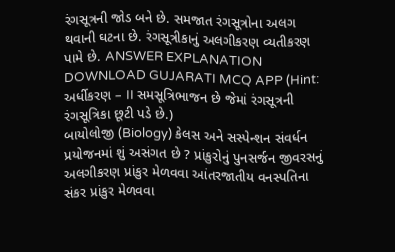રંગસૂત્રની જોડ બને છે. સમજાત રંગસૂત્રોના અલગ થવાની ઘટના છે. રંગસૂત્રીકાનું અલગીકરણ વ્યતીકરણ પામે છે. ANSWER EXPLANATION DOWNLOAD GUJARATI MCQ APP (Hint: અર્ધીકરણ – II સમસૂત્રિભાજન છે જેમાં રંગસૂત્રની રંગસૂત્રિકા છૂટી પડે છે.)
બાયોલોજી (Biology) કેલસ અને સસ્પેન્શન સંવર્ધન પ્રયોજનમાં શું અસંગત છે ? પ્રાંકુરોનું પુનસર્જન જીવરસનું અલગીકરણ પ્રાંકુર મેળવવા આંતરજાતીય વનસ્પતિના સંકર પ્રાંકુર મેળવવા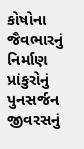કોષોના જૈવભારનું નિર્માણ પ્રાંકુરોનું પુનસર્જન જીવરસનું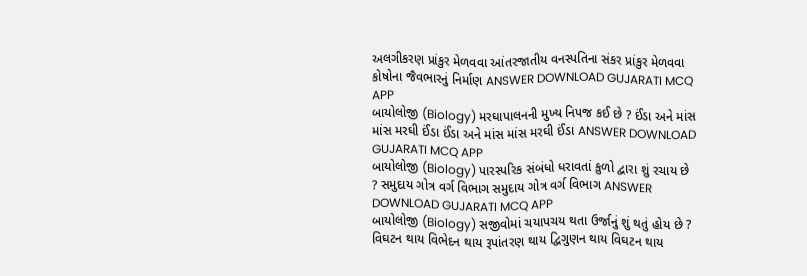અલગીકરણ પ્રાંકુર મેળવવા આંતરજાતીય વનસ્પતિના સંકર પ્રાંકુર મેળવવા કોષોના જૈવભારનું નિર્માણ ANSWER DOWNLOAD GUJARATI MCQ APP
બાયોલોજી (Biology) મરઘાપાલનની મુખ્ય નિપજ કઈ છે ? ઈંડા અને માંસ માંસ મરઘી ઈંડા ઈંડા અને માંસ માંસ મરઘી ઈંડા ANSWER DOWNLOAD GUJARATI MCQ APP
બાયોલોજી (Biology) પારસ્પરિક સંબંધો ધરાવતાં કુળો દ્વારા શું રચાય છે ? સમુદાય ગોત્ર વર્ગ વિભાગ સમુદાય ગોત્ર વર્ગ વિભાગ ANSWER DOWNLOAD GUJARATI MCQ APP
બાયોલોજી (Biology) સજીવોમાં ચયાપચય થતા ઉર્જાનું શું થતું હોય છે ? વિઘટન થાય વિભેદન થાય રૂપાંતરણ થાય દ્વિગુણન થાય વિઘટન થાય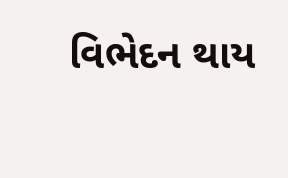વિભેદન થાય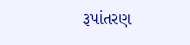રૂપાંતરણ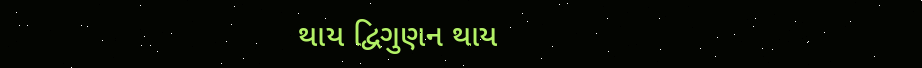થાય દ્વિગુણન થાય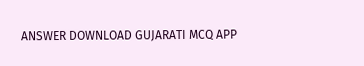ANSWER DOWNLOAD GUJARATI MCQ APP